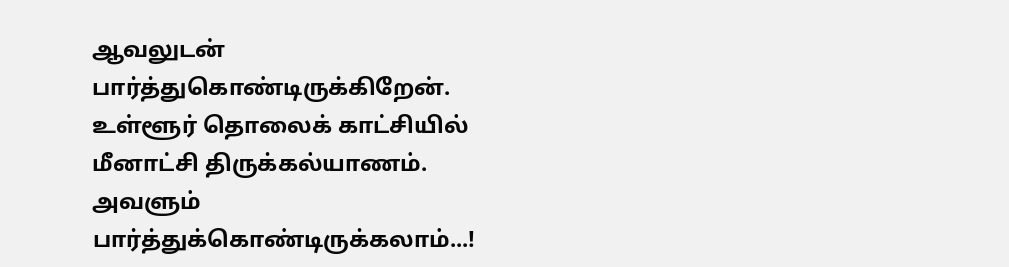ஆவலுடன் பார்த்துகொண்டிருக்கிறேன்.
உள்ளூர் தொலைக் காட்சியில்
மீனாட்சி திருக்கல்யாணம்.
அவளும் பார்த்துக்கொண்டிருக்கலாம்...!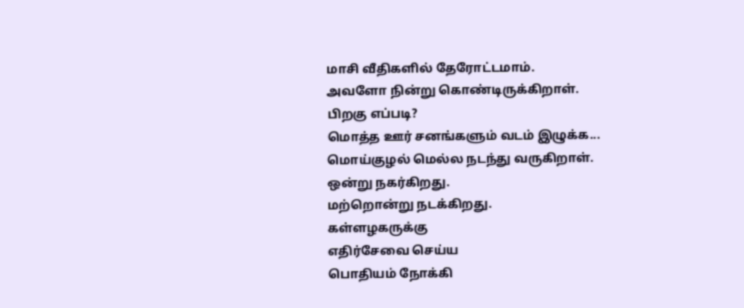மாசி வீதிகளில் தேரோட்டமாம்.
அவளோ நின்று கொண்டிருக்கிறாள்.
பிறகு எப்படி?
மொத்த ஊர் சனங்களும் வடம் இழுக்க...
மொய்குழல் மெல்ல நடந்து வருகிறாள்.
ஒன்று நகர்கிறது.
மற்றொன்று நடக்கிறது.
கள்ளழகருக்கு
எதிர்சேவை செய்ய
பொதியம் நோக்கி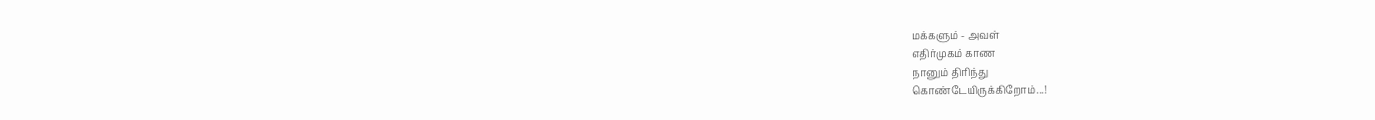மக்களும் - அவள்
எதிர்முகம் காண
நானும் திரிந்து
கொண்டேயிருக்கிறோம்...!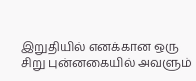இறுதியில் எனக்கான ஒரு
சிறு புன்னகையில் அவளும்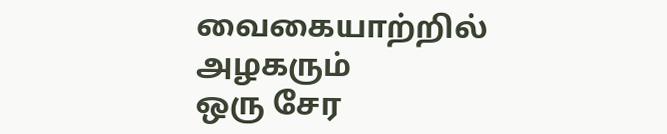வைகையாற்றில் அழகரும்
ஒரு சேர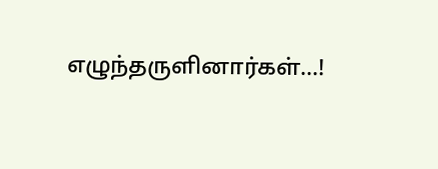எழுந்தருளினார்கள்...!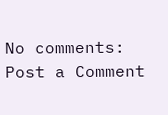No comments:
Post a Comment